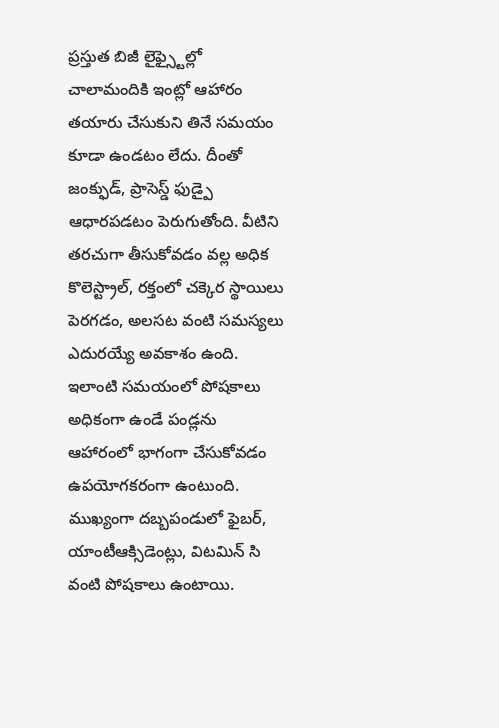ప్రస్తుత బిజీ లైఫ్స్టైల్లో చాలామందికి ఇంట్లో ఆహారం తయారు చేసుకుని తినే సమయం కూడా ఉండటం లేదు. దీంతో జంక్ఫుడ్, ప్రాసెస్డ్ ఫుడ్పై ఆధారపడటం పెరుగుతోంది. వీటిని తరచుగా తీసుకోవడం వల్ల అధిక కొలెస్ట్రాల్, రక్తంలో చక్కెర స్థాయిలు పెరగడం, అలసట వంటి సమస్యలు ఎదురయ్యే అవకాశం ఉంది. ఇలాంటి సమయంలో పోషకాలు అధికంగా ఉండే పండ్లను ఆహారంలో భాగంగా చేసుకోవడం ఉపయోగకరంగా ఉంటుంది. ముఖ్యంగా దబ్బపండులో ఫైబర్, యాంటీఆక్సిడెంట్లు, విటమిన్ సి వంటి పోషకాలు ఉంటాయి.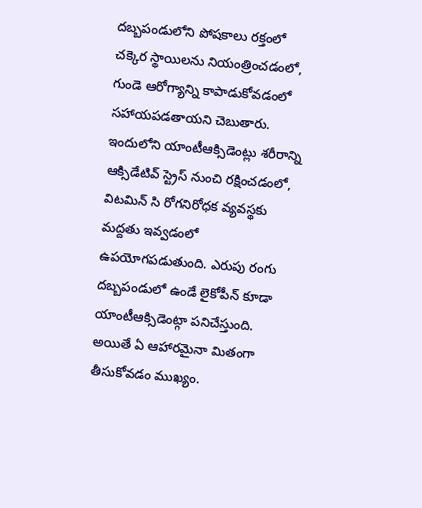దబ్బపండులోని పోషకాలు రక్తంలో చక్కెర స్థాయిలను నియంత్రించడంలో, గుండె ఆరోగ్యాన్ని కాపాడుకోవడంలో సహాయపడతాయని చెబుతారు. ఇందులోని యాంటీఆక్సిడెంట్లు శరీరాన్ని ఆక్సిడేటివ్ స్ట్రెస్ నుంచి రక్షించడంలో, విటమిన్ సి రోగనిరోధక వ్యవస్థకు మద్దతు ఇవ్వడంలో ఉపయోగపడుతుంది. ఎరుపు రంగు దబ్బపండులో ఉండే లైకోపీన్ కూడా యాంటీఆక్సిడెంట్గా పనిచేస్తుంది. అయితే ఏ ఆహారమైనా మితంగా తీసుకోవడం ముఖ్యం.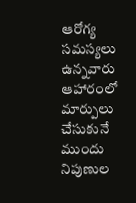ఆరోగ్య సమస్యలు ఉన్నవారు ఆహారంలో మార్పులు చేసుకునే ముందు నిపుణుల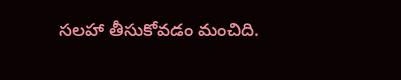సలహా తీసుకోవడం మంచిది.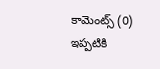కామెంట్స్ (0)
ఇప్పటికి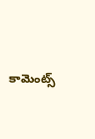కామెంట్స్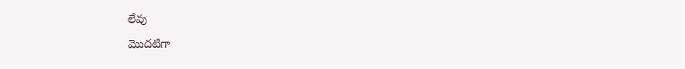లేవు
మొదటిగా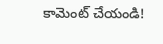కామెంట్ చేయండి!